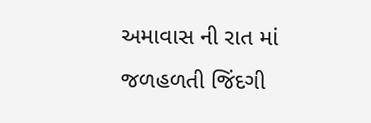અમાવાસ ની રાત માં જળહળતી જિંદગી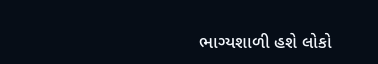ભાગ્યશાળી હશે લોકો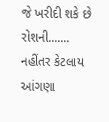જે ખરીદી શકે છે રોશની.......
નહીંતર કેટલાય આંગણા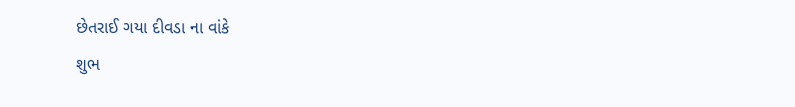છેતરાઈ ગયા દીવડા ના વાંકે
શુભ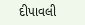દીપાવલી